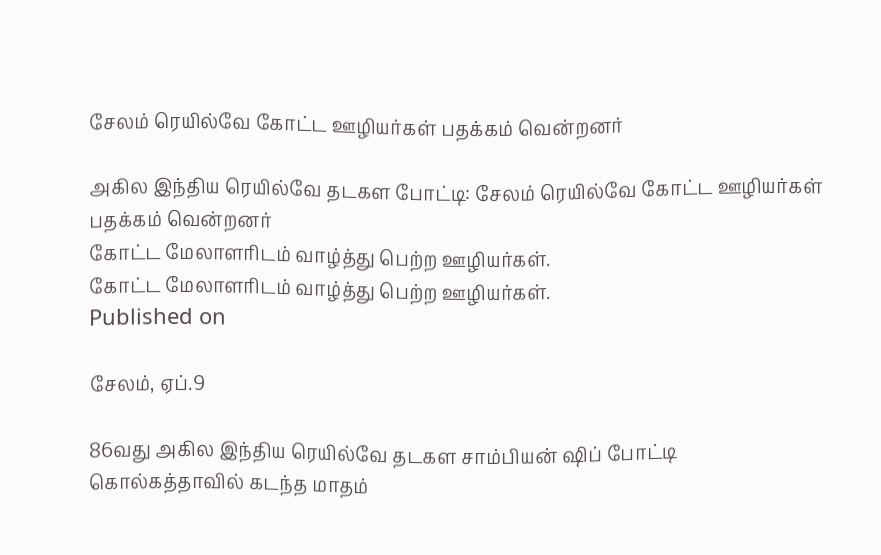சேலம் ரெயில்வே கோட்ட ஊழியர்கள் பதக்கம் வென்றனர்

அகில இந்திய ரெயில்வே தடகள போட்டி: சேலம் ரெயில்வே கோட்ட ஊழியர்கள் பதக்கம் வென்றனர்
கோட்ட மேலாளரிடம் வாழ்த்து பெற்ற ஊழியர்கள்.
கோட்ட மேலாளரிடம் வாழ்த்து பெற்ற ஊழியர்கள்.
Published on

சேலம், ஏப்.9

86வது அகில இந்திய ரெயில்வே தடகள சாம்பியன் ஷிப் போட்டி கொல்கத்தாவில் கடந்த மாதம்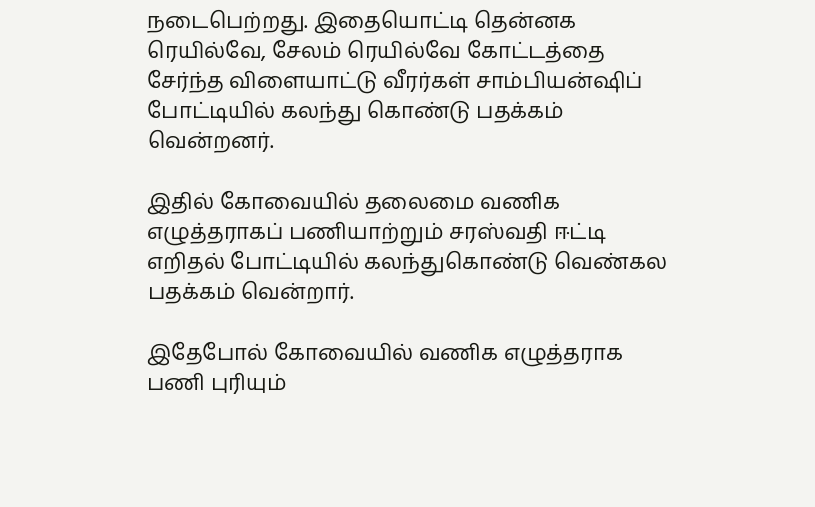நடைபெற்றது. இதையொட்டி தென்னக ரெயில்வே, சேலம் ரெயில்வே கோட்டத்தை சேர்ந்த விளையாட்டு வீரர்கள் சாம்பியன்ஷிப் போட்டியில் கலந்து கொண்டு பதக்கம் வென்றனர்.

இதில் கோவையில் தலைமை வணிக எழுத்தராகப் பணியாற்றும் சரஸ்வதி ஈட்டி எறிதல் போட்டியில் கலந்துகொண்டு வெண்கல பதக்கம் வென்றார்.

இதேபோல் கோவையில் வணிக எழுத்தராக பணி புரியும்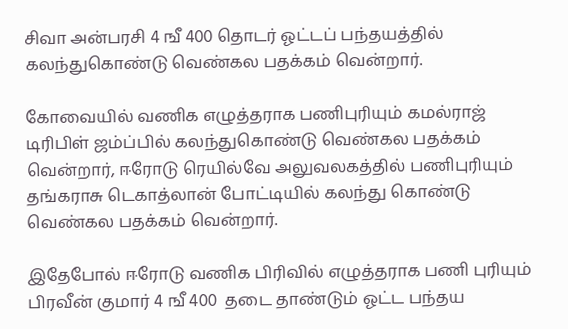சிவா அன்பரசி 4 ஙீ 400 தொடர் ஓட்டப் பந்தயத்தில் கலந்துகொண்டு வெண்கல பதக்கம் வென்றார்.

கோவையில் வணிக எழுத்தராக பணிபுரியும் கமல்ராஜ் டிரிபிள் ஜம்ப்பில் கலந்துகொண்டு வெண்கல பதக்கம் வென்றார், ஈரோடு ரெயில்வே அலுவலகத்தில் பணிபுரியும் தங்கராசு டெகாத்லான் போட்டியில் கலந்து கொண்டு வெண்கல பதக்கம் வென்றார்.

இதேபோல் ஈரோடு வணிக பிரிவில் எழுத்தராக பணி புரியும் பிரவீன் குமார் 4 ஙீ 400  தடை தாண்டும் ஓட்ட பந்தய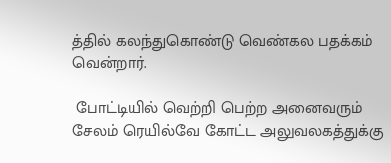த்தில் கலந்துகொண்டு வெண்கல பதக்கம் வென்றார்.

 போட்டியில் வெற்றி பெற்ற அனைவரும் சேலம் ரெயில்வே கோட்ட அலுவலகத்துக்கு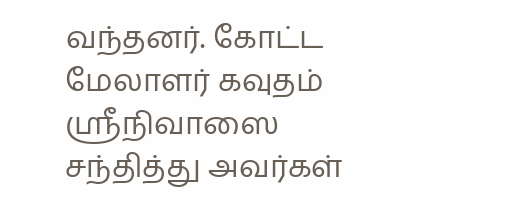வந்தனர். கோட்ட மேலாளர் கவுதம் ஸ்ரீநிவாஸை சந்தித்து அவர்கள்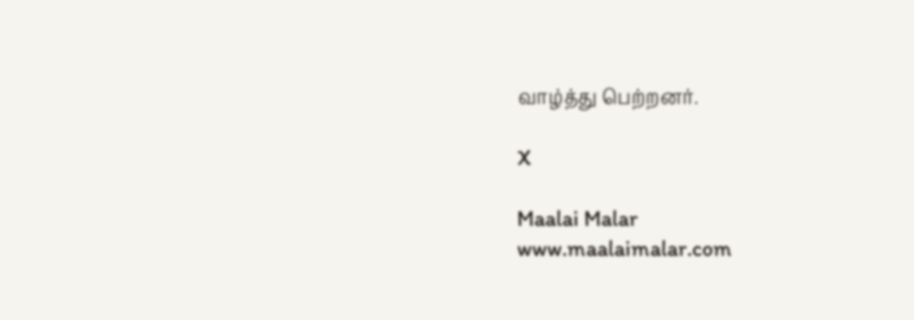வாழ்த்து பெற்றனர்.

X

Maalai Malar
www.maalaimalar.com